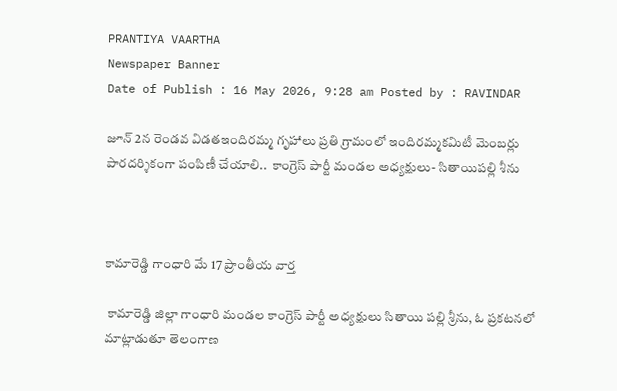PRANTIYA VAARTHA
Newspaper Banner
Date of Publish : 16 May 2026, 9:28 am Posted by : RAVINDAR

జూన్ 2న రెండవ విడతఇందిరమ్మ గృహాలు ప్రతి గ్రామంలో ఇందిరమ్మకమిటీ మెంబర్లు పారదర్శికంగా పంపిణీ చేయాలి..  కాంగ్రెస్ పార్టీ మండల అధ్యక్షులు- సితాయిపల్లి శీను



కామారెడ్డి గాంధారి మే 17 ప్రాంతీయ వార్త

 కామారెడ్డి జిల్లా గాంధారి మండల కాంగ్రెస్ పార్టీ అధ్యక్షులు సితాయి పల్లి శ్రీను, ఓ ప్రకటనలో మాట్లాడుతూ తెలంగాణ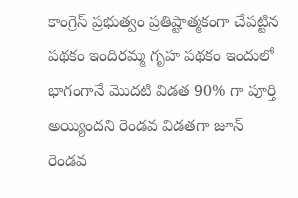కాంగ్రెస్ ప్రభుత్వం ప్రతిష్టాత్మకంగా చేపట్టిన పథకం ఇందిరమ్మ గృహ పథకం ఇందులో భాగంగానే మొదటి విడత 90% గా పూర్తి అయ్యిందని రెండవ విడతగా జూన్ రెండవ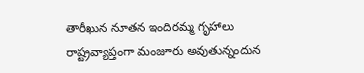తారీఖున నూతన ఇందిరమ్మ గృహాలు రాష్ట్రవ్యాప్తంగా మంజూరు అవుతున్నందున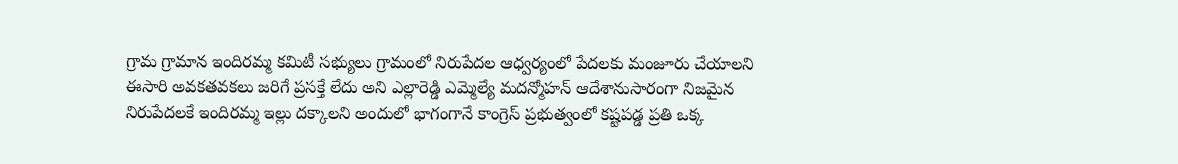గ్రామ గ్రామాన ఇందిరమ్మ కమిటీ సభ్యులు గ్రామంలో నిరుపేదల ఆధ్వర్యంలో పేదలకు మంజూరు చేయాలని ఈసారి అవకతవకలు జరిగే ప్రసక్తే లేదు అని ఎల్లారెడ్డి ఎమ్మెల్యే మదన్మోహన్ ఆదేశానుసారంగా నిజమైన నిరుపేదలకే ఇందిరమ్మ ఇల్లు దక్కాలని అందులో భాగంగానే కాంగ్రెస్ ప్రభుత్వంలో కష్టపడ్డ ప్రతి ఒక్క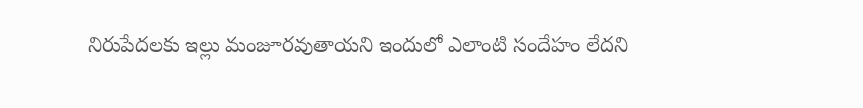నిరుపేదలకు ఇల్లు మంజూరవుతాయని ఇందులో ఎలాంటి సందేహం లేదని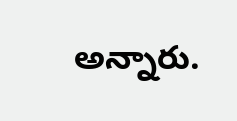అన్నారు.